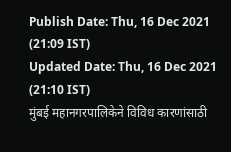Publish Date: Thu, 16 Dec 2021 (21:09 IST)
Updated Date: Thu, 16 Dec 2021 (21:10 IST)
मुंबई महानगरपालिकेने विविध कारणांसाठी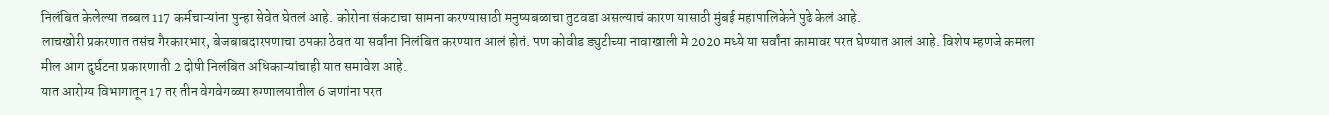निलंबित केलेल्या तब्बल 117 कर्मचाऱ्यांना पुन्हा सेवेत घेतलं आहे. कोरोना संकटाचा सामना करण्यासाठी मनुष्यबळाचा तुटवडा असल्याचं कारण यासाठी मुंबई महापालिकेने पुढे केलं आहे.
लाचखोरी प्रकरणात तसंच गैरकारभार, बेजबाबदारपणाचा ठपका ठेवत या सर्वांना निलंबित करण्यात आलं होतं. पण कोवीड ड्युटीच्या नावाखाली मे 2020 मध्ये या सर्वांना कामावर परत घेण्यात आलं आहे. विशेष म्हणजे कमला मील आग दुर्घटना प्रकारणाती 2 दोषी निलंबित अधिकाऱ्यांचाही यात समावेश आहे.
यात आरोग्य विभागातून 17 तर तीन वेगवेगळ्या रुग्णालयातील 6 जणांना परत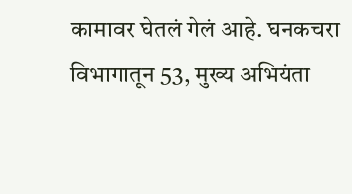कामावर घेतलं गेलं आहे. घनकचरा विभागातून 53, मुख्य अभियंता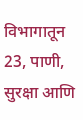विभागातून 23, पाणी, सुरक्षा आणि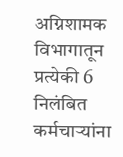अग्निशामक विभागातून प्रत्येकी 6 निलंबित कर्मचाऱ्यांना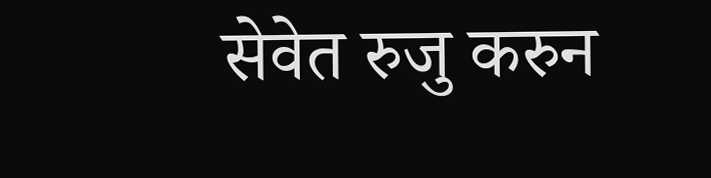सेवेत रुजु करुन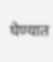घेण्यात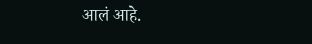आलं आहे.